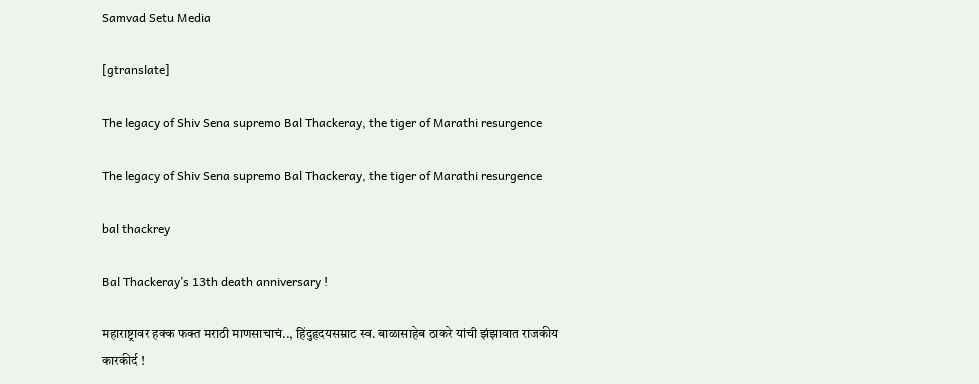Samvad Setu Media

[gtranslate]

The legacy of Shiv Sena supremo Bal Thackeray, the tiger of Marathi resurgence

The legacy of Shiv Sena supremo Bal Thackeray, the tiger of Marathi resurgence

bal thackrey

Bal Thackeray’s 13th death anniversary !

महाराष्ट्रावर हक्क फक्त मराठी माणसाचाचं.., हिंदुहृदयसम्राट स्व. बाळासाहेब ठाकरे यांची झंझावात राजकीय कारकीर्द !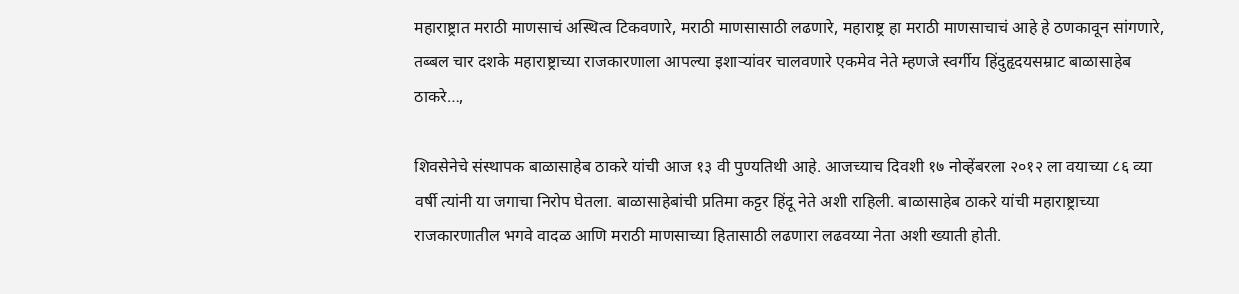महाराष्ट्रात मराठी माणसाचं अस्थित्व टिकवणारे, मराठी माणसासाठी लढणारे, महाराष्ट्र हा मराठी माणसाचाचं आहे हे ठणकावून सांगणारे, तब्बल चार दशके महाराष्ट्राच्या राजकारणाला आपल्या इशाऱ्यांवर चालवणारे एकमेव नेते म्हणजे स्वर्गीय हिंदुहृदयसम्राट बाळासाहेब ठाकरे…,

शिवसेनेचे संस्थापक बाळासाहेब ठाकरे यांची आज १३ वी पुण्यतिथी आहे. आजच्याच दिवशी १७ नोव्हेंबरला २०१२ ला वयाच्या ८६ व्या वर्षी त्यांनी या जगाचा निरोप घेतला. बाळासाहेबांची प्रतिमा कट्टर हिंदू नेते अशी राहिली. बाळासाहेब ठाकरे यांची महाराष्ट्राच्या राजकारणातील भगवे वादळ आणि मराठी माणसाच्या हितासाठी लढणारा लढवय्या नेता अशी ख्याती होती.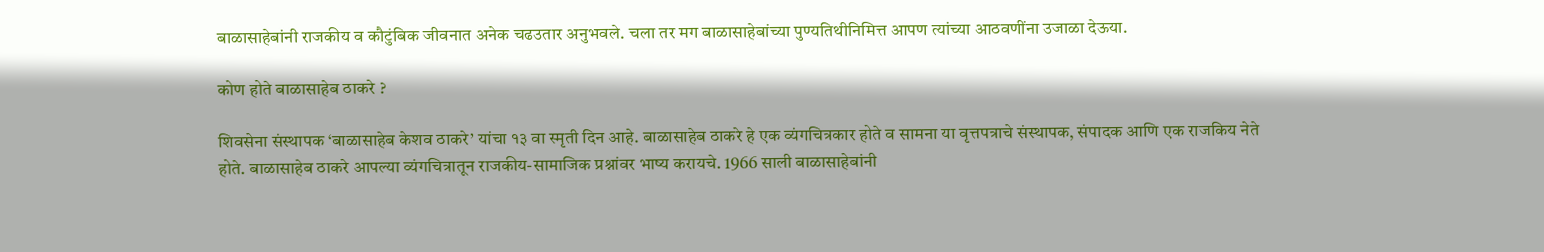बाळासाहेबांनी राजकीय व कौटुंबिक जीवनात अनेक चढउतार अनुभवले. चला तर मग बाळासाहेबांच्या पुण्यतिथीनिमित्त आपण त्यांच्या आठवणींना उजाळा देऊया.

कोण होते बाळासाहेब ठाकरे ?

शिवसेना संस्थापक ‘बाळासाहेब केशव ठाकरे’ यांचा १३ वा स्मृती दिन आहे. बाळासाहेब ठाकरे हे एक व्यंगचित्रकार होते व सामना या वृत्तपत्राचे संस्थापक, संपादक आणि एक राजकिय नेते होते. बाळासाहेब ठाकरे आपल्या व्यंगचित्रातून राजकीय-सामाजिक प्रश्नांवर भाष्य करायचे. 1966 साली बाळासाहेबांनी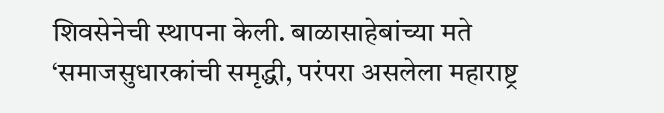शिवसेनेची स्थापना केली. बाळासाहेबांच्या मते ‘समाजसुधारकांची समृद्धी, परंपरा असलेला महाराष्ट्र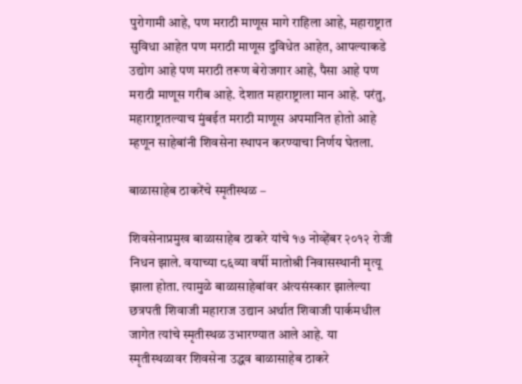पुरोगामी आहे, पण मराठी माणूस मागे राहिला आहे, महाराष्ट्रात सुविधा आहेत पण मराठी माणूस दुविधेत आहेत, आपल्याकडे उद्योग आहे पण मराठी तरूण बेरोजगार आहे, पैसा आहे पण मराठी माणूस गरीब आहे. देशात महाराष्ट्राला मान आहे. परंतु, महाराष्ट्रातल्याच मुंबईत मराठी माणूस अपमानित होतो आहे म्हणून साहेबांनी शिवसेना स्थापन करण्याचा निर्णय घेतला.

बाळासाहेब ठाकरेंचे स्मृतीस्थळ –

शिवसेनाप्रमुख बाळासाहेब ठाकरे यांचे १७ नोव्हेंबर २०१२ रोजी निधन झाले. वयाच्या ८६व्या वर्षी मातोश्री निवासस्थानी मृत्यू झाला होता. त्यामुळे बाळासाहेबांवर अंत्यसंस्कार झालेल्या छत्रपती शिवाजी महाराज उद्यान अर्थात शिवाजी पार्कमधील जागेत त्यांचे स्मृतीस्थळ उभारण्यात आले आहे. या स्मृतीस्थळावर शिवसेना उद्धव बाळासाहेब ठाकरे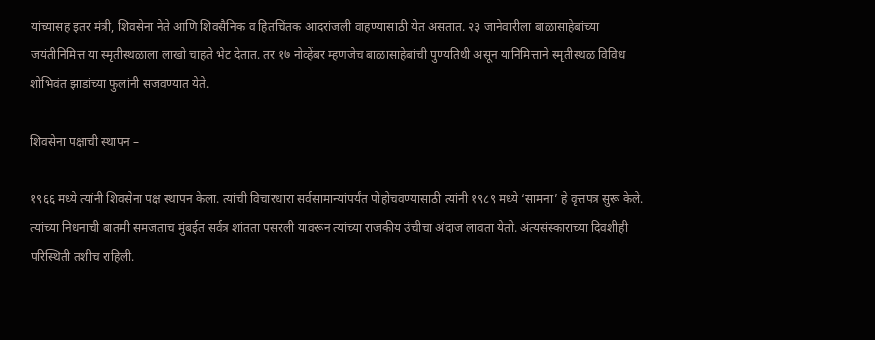यांच्यासह इतर मंत्री, शिवसेना नेते आणि शिवसैनिक व हितचिंतक आदरांजली वाहण्यासाठी येत असतात. २३ जानेवारीला बाळासाहेबांच्या जयंतीनिमित्त या स्मृतीस्थळाला लाखो चाहते भेट देतात. तर १७ नोव्हेंबर म्हणजेच बाळासाहेबांची पुण्यतिथी असून यानिमित्ताने स्मृतीस्थळ विविध शोभिवंत झाडांच्या फुलांनी सजवण्यात येते.

शिवसेना पक्षाची स्थापन –

१९६६ मध्ये त्यांनी शिवसेना पक्ष स्थापन केला. त्यांची विचारधारा सर्वसामान्यांपर्यंत पोहोचवण्यासाठी त्यांनी १९८९ मध्ये ‘सामना’ हे वृत्तपत्र सुरू केले. त्यांच्या निधनाची बातमी समजताच मुंबईत सर्वत्र शांतता पसरली यावरून त्यांच्या राजकीय उंचीचा अंदाज लावता येतो. अंत्यसंस्काराच्या दिवशीही परिस्थिती तशीच राहिली.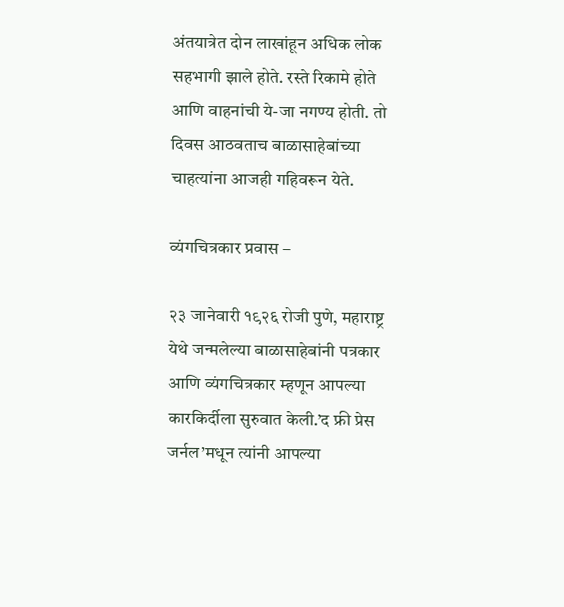अंतयात्रेत दोन लाखांहून अधिक लोक सहभागी झाले होते. रस्ते रिकामे होते आणि वाहनांची ये-जा नगण्य होती. तो दिवस आठवताच बाळासाहेबांच्या चाहत्यांना आजही गहिवरून येते.

व्यंगचित्रकार प्रवास –

२३ जानेवारी १९२६ रोजी पुणे, महाराष्ट्र येथे जन्मलेल्या बाळासाहेबांनी पत्रकार आणि व्यंगचित्रकार म्हणून आपल्या कारकिर्दीला सुरुवात केली.’द फ्री प्रेस जर्नल’मधून त्यांनी आपल्या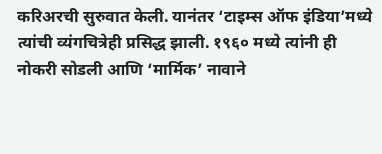करिअरची सुरुवात केली. यानंतर ‘टाइम्स ऑफ इंडिया’मध्ये त्यांची व्यंगचित्रेही प्रसिद्ध झाली. १९६० मध्ये त्यांनी ही नोकरी सोडली आणि ‘मार्मिक’ नावाने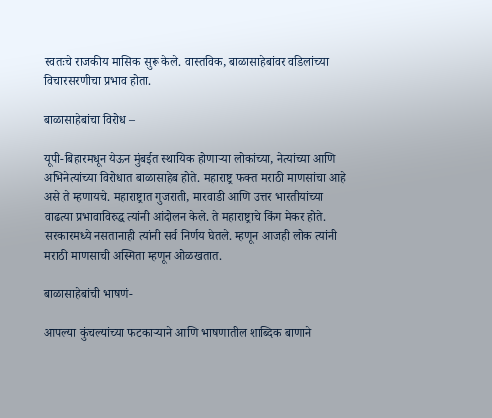स्वतःचे राजकीय मासिक सुरू केले. वास्तविक, बाळासाहेबांवर वडिलांच्या विचारसरणीचा प्रभाव होता.

बाळासाहेबांचा विरोध –

यूपी-बिहारमधून येऊन मुंबईत स्थायिक होणाऱ्या लोकांच्या, नेत्यांच्या आणि अभिनेत्यांच्या विरोधात बाळासाहेब होते. महाराष्ट्र फक्त मराठी माणसांचा आहे असे ते म्हणायचे. महाराष्ट्रात गुजराती, मारवाडी आणि उत्तर भारतीयांच्या वाढत्या प्रभावाविरुद्ध त्यांनी आंदोलन केले. ते महाराष्ट्राचे किंग मेकर होते. सरकारमध्ये नसतानाही त्यांनी सर्व निर्णय घेतले. म्हणून आजही लोक त्यांनी मराठी माणसाची अस्मिता म्हणून ओळखतात.

बाळासाहेबांची भाषणं-

आपल्या कुंचल्यांच्या फटकाऱ्याने आणि भाषणातील शाब्दिक बाणाने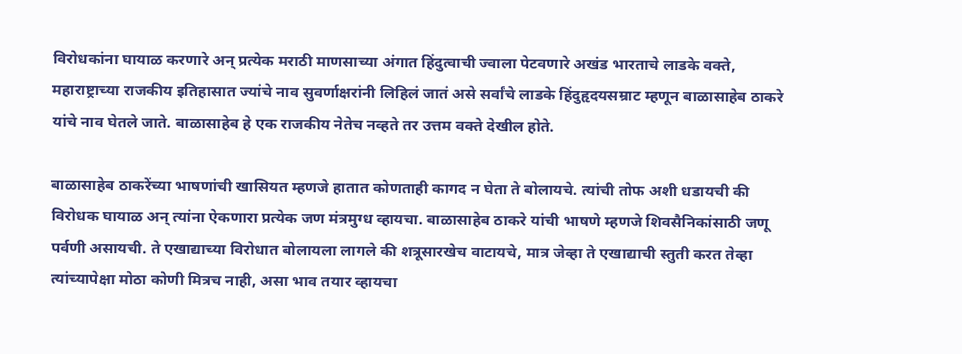विरोधकांना घायाळ करणारे अन् प्रत्येक मराठी माणसाच्या अंगात हिंदुत्वाची ज्वाला पेटवणारे अखंड भारताचे लाडके वक्ते, महाराष्ट्राच्या राजकीय इतिहासात ज्यांचे नाव सुवर्णाक्षरांनी लिहिलं जातं असे सर्वांचे लाडके हिंदुहृदयसम्राट म्हणून बाळासाहेब ठाकरे यांचे नाव घेतले जाते. बाळासाहेब हे एक राजकीय नेतेच नव्हते तर उत्तम वक्ते देखील होते.

बाळासाहेब ठाकरेंच्या भाषणांची खासियत म्हणजे हातात कोणताही कागद न घेता ते बोलायचे. त्यांची तोफ अशी धडायची की विरोधक घायाळ अन् त्यांना ऐकणारा प्रत्येक जण मंत्रमुग्ध व्हायचा. बाळासाहेब ठाकरे यांची भाषणे म्हणजे शिवसैनिकांसाठी जणू पर्वणी असायची. ते एखाद्याच्या विरोधात बोलायला लागले की शत्रूसारखेच वाटायचे, मात्र जेव्हा ते एखाद्याची स्तुती करत तेव्हा त्यांच्यापेक्षा मोठा कोणी मित्रच नाही, असा भाव तयार व्हायचा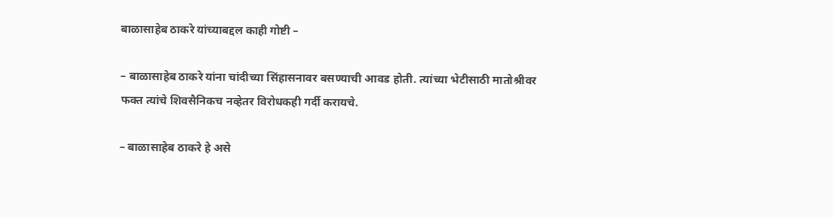बाळासाहेब ठाकरे यांच्याबद्दल काही गोष्टी –

– बाळासाहेब ठाकरे यांना चांदीच्या सिंहासनावर बसण्याची आवड होती. त्यांच्या भेटीसाठी मातोश्रीवर फक्त त्यांचे शिवसैनिकच नव्हेतर विरोधकही गर्दी करायचे.

– बाळासाहेब ठाकरे हे असे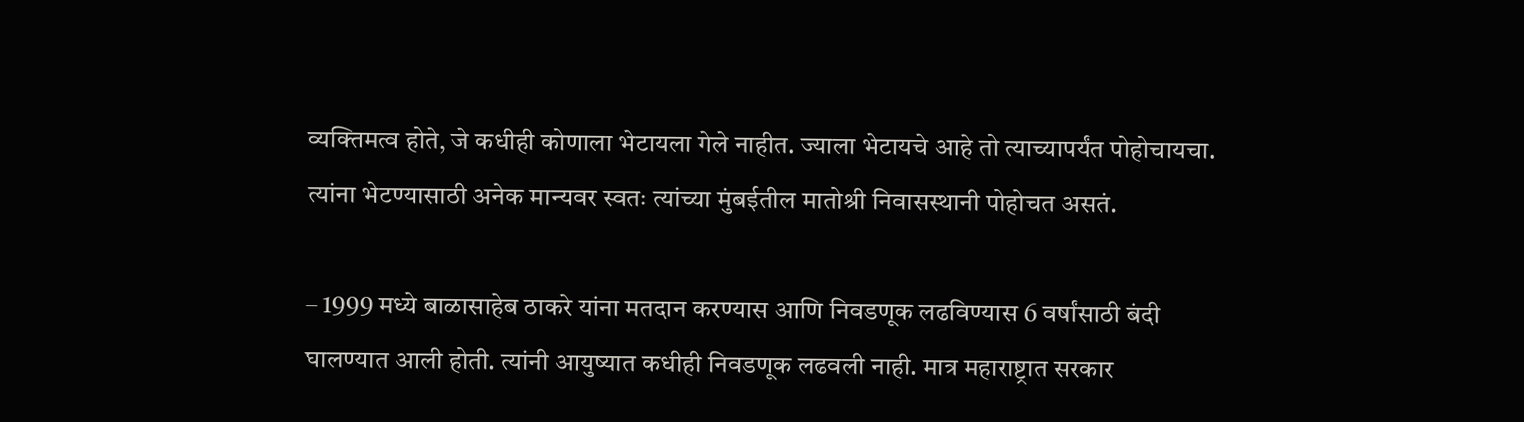व्यक्तिमत्व होते, जे कधीही कोणाला भेटायला गेले नाहीत. ज्याला भेटायचे आहे तो त्याच्यापर्यंत पोहोचायचा. त्यांना भेटण्यासाठी अनेक मान्यवर स्वतः त्यांच्या मुंबईतील मातोश्री निवासस्थानी पोहोचत असतं.

– 1999 मध्ये बाळासाहेब ठाकरे यांना मतदान करण्यास आणि निवडणूक लढविण्यास 6 वर्षांसाठी बंदी घालण्यात आली होती. त्यांनी आयुष्यात कधीही निवडणूक लढवली नाही. मात्र महाराष्ट्रात सरकार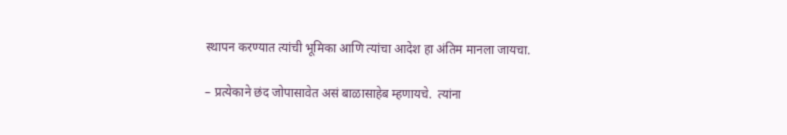स्थापन करण्यात त्यांची भूमिका आणि त्यांचा आदेश हा अंतिम मानला जायचा.

– प्रत्येकाने छंद जोपासावेत असं बाळासाहेब म्हणायचे.  त्यांना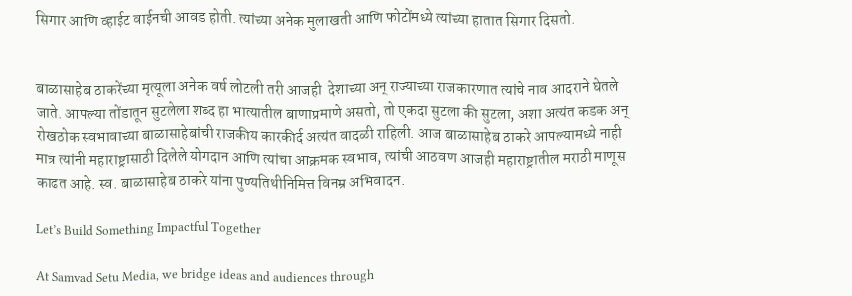सिगार आणि व्हाईट वाईनची आवड होती. त्यांच्या अनेक मुलाखती आणि फोटोंमध्ये त्यांच्या हातात सिगार दिसतो.


बाळासाहेब ठाकरेंच्या मृत्यूला अनेक वर्ष लोटली तरी आजही  देशाच्या अन् राज्याच्या राजकारणात त्यांचे नाव आदराने घेतले जाते. आपल्या तोंडातून सुटलेला शब्द हा भात्यातील बाणाप्रमाणे असतो, तो एकदा सुटला की सुटला, अशा अत्यंत कडक अन् रोखठोक स्वभावाच्या बाळासाहेबांची राजकीय कारकीर्द अत्यंत वादळी राहिली. आज बाळासाहेब ठाकरे आपल्यामध्ये नाही मात्र त्यांनी महाराष्ट्रासाठी दिलेले योगदान आणि त्यांचा आक्रमक स्वभाव, त्यांची आठवण आजही महाराष्ट्रातील मराठी माणूस काढत आहे. स्व. बाळासाहेब ठाकरे यांना पुण्यतिथीनिमित्त विनम्र अभिवादन.

Let’s Build Something Impactful Together

At Samvad Setu Media, we bridge ideas and audiences through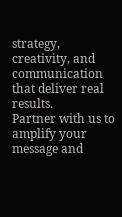strategy,
creativity, and communication that deliver real results.
Partner with us to amplify your message and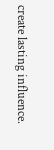create lasting influence.